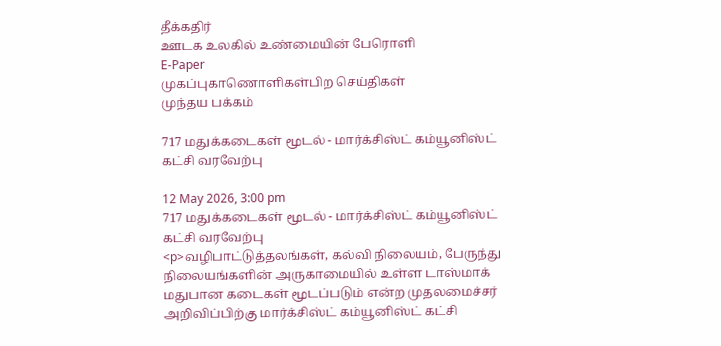தீக்கதிர்
ஊடக உலகில் உண்மையின் பேரொளி
E-Paper
முகப்புகாணொளிகள்பிற செய்திகள்
முந்தய பக்கம்

717 மதுக்கடைகள் மூடல் - மார்க்சிஸ்ட் கம்யூனிஸ்ட் கட்சி வரவேற்பு

12 May 2026, 3:00 pm
717 மதுக்கடைகள் மூடல் - மார்க்சிஸ்ட் கம்யூனிஸ்ட் கட்சி வரவேற்பு
<p>வழிபாட்டுத்தலங்கள், கல்வி நிலையம், பேருந்து நிலையங்களின் அருகாமையில் உள்ள டாஸ்மாக் மதுபான கடைகள் மூடப்படும் என்ற முதலமைச்சர் அறிவிப்பிற்கு மார்க்சிஸ்ட் கம்யூனிஸ்ட் கட்சி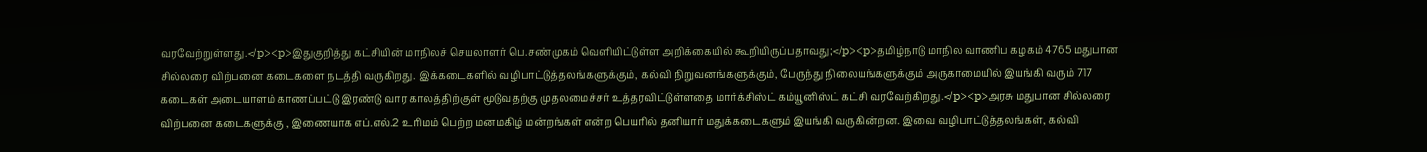வரவேற்றுள்ளது.</p><p>இதுகுறித்து கட்சியின் மாநிலச் செயலாளர் பெ.சண்முகம் வெளியிட்டுள்ள அறிக்கையில் கூறியிருப்பதாவது;</p><p>தமிழ்நாடு மாநில வாணிப கழகம் 4765 மதுபான சில்லரை விற்பனை கடைகளை நடத்தி வருகிறது. இக்கடைகளில் வழிபாட்டுத்தலங்களுக்கும், கல்வி நிறுவனங்களுக்கும், பேருந்து நிலையங்களுக்கும் அருகாமையில் இயங்கி வரும் 717 கடைகள் அடையாளம் காணப்பட்டு இரண்டு வார காலத்திற்குள் மூடுவதற்கு முதலமைச்சர் உத்தரவிட்டுள்ளதை மார்க்சிஸ்ட் கம்யூனிஸ்ட் கட்சி வரவேற்கிறது.</p><p>அரசு மதுபான சில்லரை விற்பனை கடைகளுக்கு , இணையாக எப்.எல்.2 உரிமம் பெற்ற மனமகிழ் மன்றங்கள் என்ற பெயரில் தனியார் மதுக்கடைகளும் இயங்கி வருகின்றன. இவை வழிபாட்டுத்தலங்கள், கல்வி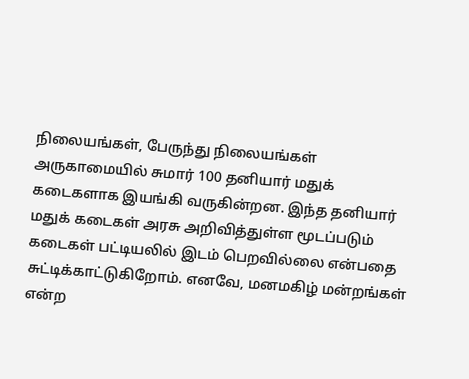நிலையங்கள், பேருந்து நிலையங்கள் அருகாமையில் சுமார் 100 தனியார் மதுக் கடைகளாக இயங்கி வருகின்றன. இந்த தனியார் மதுக் கடைகள் அரசு அறிவித்துள்ள மூடப்படும் கடைகள் பட்டியலில் இடம் பெறவில்லை என்பதை சுட்டிக்காட்டுகிறோம். எனவே, மனமகிழ் மன்றங்கள் என்ற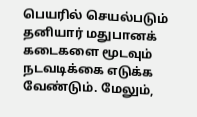பெயரில் செயல்படும் தனியார் மதுபானக் கடைகளை மூடவும் நடவடிக்கை எடுக்க வேண்டும். மேலும்,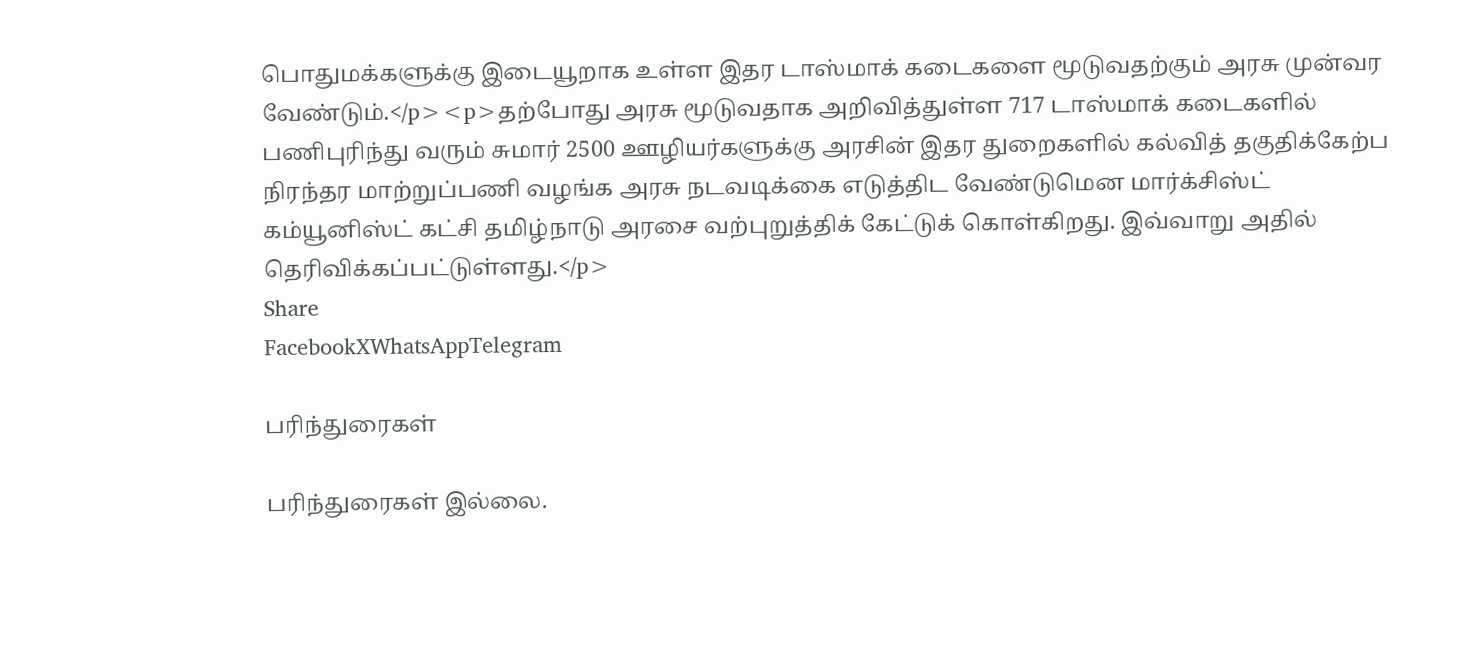பொதுமக்களுக்கு இடையூறாக உள்ள இதர டாஸ்மாக் கடைகளை மூடுவதற்கும் அரசு முன்வர வேண்டும்.</p><p>தற்போது அரசு மூடுவதாக அறிவித்துள்ள 717 டாஸ்மாக் கடைகளில் பணிபுரிந்து வரும் சுமார் 2500 ஊழியர்களுக்கு அரசின் இதர துறைகளில் கல்வித் தகுதிக்கேற்ப நிரந்தர மாற்றுப்பணி வழங்க அரசு நடவடிக்கை எடுத்திட வேண்டுமென மார்க்சிஸ்ட் கம்யூனிஸ்ட் கட்சி தமிழ்நாடு அரசை வற்புறுத்திக் கேட்டுக் கொள்கிறது. இவ்வாறு அதில் தெரிவிக்கப்பட்டுள்ளது.</p>
Share
FacebookXWhatsAppTelegram

பரிந்துரைகள்

பரிந்துரைகள் இல்லை.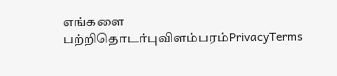எங்களை பற்றிதொடர்புவிளம்பரம்PrivacyTerms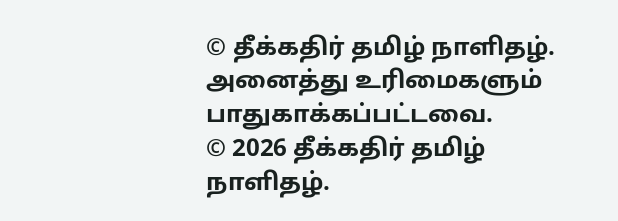© தீக்கதிர் தமிழ் நாளிதழ். அனைத்து உரிமைகளும் பாதுகாக்கப்பட்டவை.
© 2026 தீக்கதிர் தமிழ் நாளிதழ்.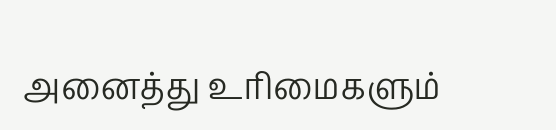அனைத்து உரிமைகளும்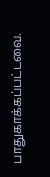பாதுகாக்கப்பட்டவை.